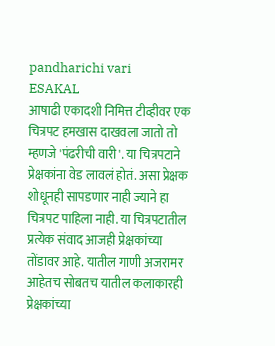pandharichi vari
ESAKAL
आषाढी एकादशी निमित्त टीव्हीवर एक चित्रपट हमखास दाखवला जातो तो म्हणजे 'पंढरीची वारी'. या चित्रपटाने प्रेक्षकांना वेड लावलं होतं. असा प्रेक्षक शोधूनही सापडणार नाही ज्याने हा चित्रपट पाहिला नाही. या चित्रपटातील प्रत्येक संवाद आजही प्रेक्षकांच्या तोंडावर आहे. यातील गाणी अजरामर आहेतच सोबतच यातील कलाकारही प्रेक्षकांच्या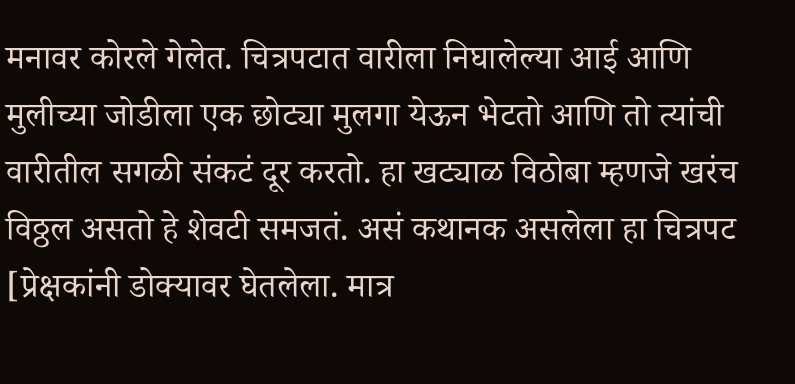मनावर कोरले गेलेत. चित्रपटात वारीला निघालेल्या आई आणि मुलीच्या जोडीला एक छोट्या मुलगा येऊन भेटतो आणि तो त्यांची वारीतील सगळी संकटं दूर करतो. हा खट्याळ विठोबा म्हणजे खरंच विठ्ठल असतो हे शेवटी समजतं. असं कथानक असलेला हा चित्रपट [प्रेक्षकांनी डोक्यावर घेतलेला. मात्र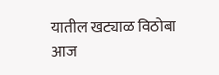यातील खट्याळ विठोबा आज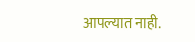आपल्यात नाही.